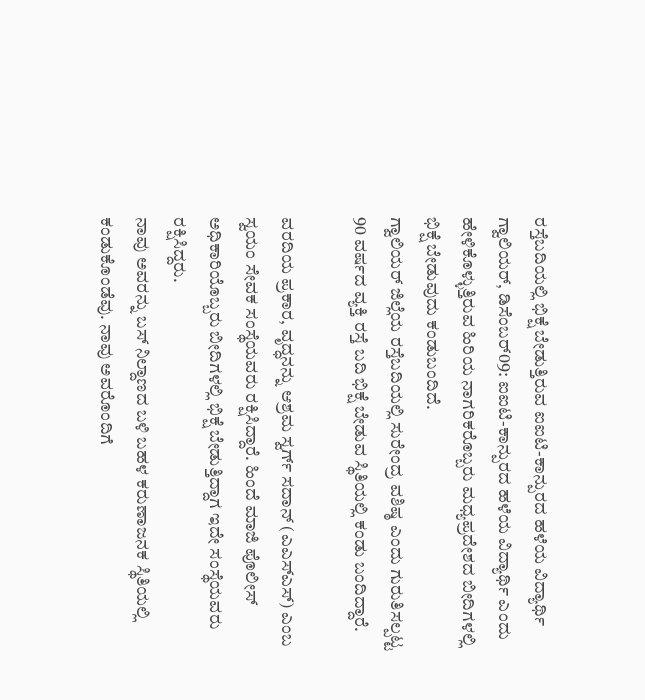ರಸ್ತೆಬದಿಯಲ್ಲಿ ಭಿಕ್ಷೆ ಬೇಡುತ್ತಿರುವ ಐಐಟಿ-ಕಾನ್ಪುರದ ಹಳೆಯ ವಿದ್ಯಾರ್ಥಿ
ಗ್ವಾಲಿಯರ್, ಡಿಸೆಂಬರ್09: ಐಐಟಿ-ಕಾನ್ಪುರದ ಹಳೆಯ ವಿದ್ಯಾರ್ಥಿ ಎಂದು ಹೇಳಿಕೊಳ್ಳುತ್ತಿರುವ ಹಿರಿಯ ನಾಗರಿಕರೊಬ್ಬರು ಮಧ್ಯಪ್ರದೇಶದ ಬೀದಿಗಳಲ್ಲಿ ಭಿಕ್ಷೆ ಬೇಡುವುದು ಕಂಡುಬಂದಿದೆ.
ಗ್ವಾಲಿಯರ್ ಜಿಲ್ಲೆಯ ರಸ್ತೆಬದಿಯಲ್ಲಿ ಸುರೇಂದ್ರ ವಶಿಷ್ಠ ಎಂದು ಗುರುತಿಸಲ್ಪಟ್ಟ 90 ವರ್ಷದ ವ್ಯಕ್ತಿ ರಸ್ತೆ ಬದಿ ಭಿಕ್ಷೆ ಬೇಡುವ ಸ್ಥಿತಿಯಲ್ಲಿ ಕಂಡು ಬಂದಿದ್ದಾರೆ.

ವರದಿಯ ಪ್ರಕಾರ, ವೃದ್ಧನನ್ನು ಆಶ್ರಮ ಸ್ವರ್ಗ್ ಸದಾನ್ (ಎಎಸ್ಎಸ್) ಎಂಬ ಸ್ವಯಂ ಸೇವಕ ಸಂಸ್ಥೆಯವರು ರಕ್ಷಿಸಿದ್ದಾರೆ. ಹಿಂದೆ ಮಾಜಿ ಪೊಲೀಸ್ ಅಧಿಕಾರಿಯೊಬ್ಬರು ಬೀದಿಗಳಲ್ಲಿ ಭಿಕ್ಷೆ ಬೇಡುತ್ತಿದ್ದಾಗ ಇದೇ ಸಂಸ್ಥೆಯವರು ರಕ್ಷಿಸಿದ್ದರು.
ನಾವು ಅವರನ್ನು ಬಸ್ ನಿಲ್ದಾಣದ ಬಳಿ ಬಹಳ ಕರುಣಾಜನಕ ಸ್ಥಿತಿಯಲ್ಲಿ ಕಂಡುಕೊಂಡೆವು. ನಾವು ಅವರೊಂದಿಗೆ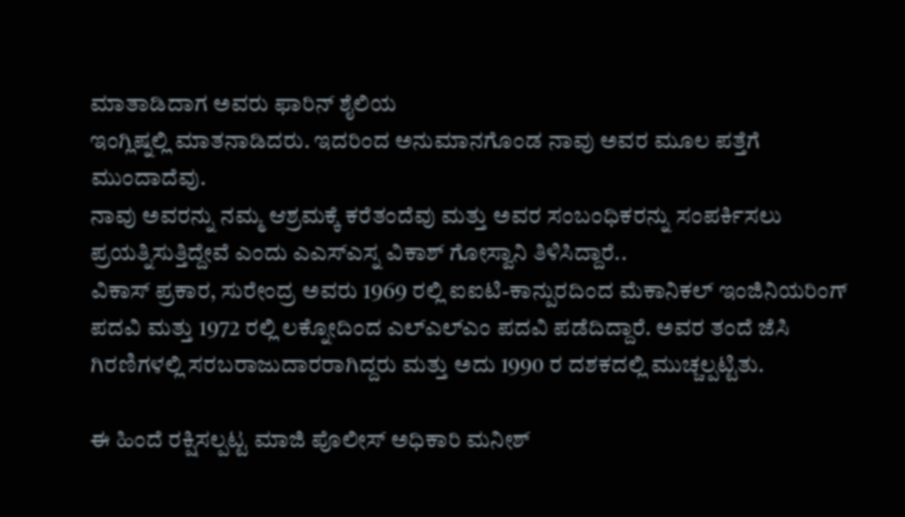ಮಾತಾಡಿದಾಗ ಅವರು ಫಾರಿನ್ ಶೈಲಿಯ
ಇಂಗ್ಲಿಷ್ನಲ್ಲಿ ಮಾತನಾಡಿದರು. ಇದರಿಂದ ಅನುಮಾನಗೊಂಡ ನಾವು ಅವರ ಮೂಲ ಪತ್ತೆಗೆ ಮುಂದಾದೆವು.
ನಾವು ಅವರನ್ನು ನಮ್ಮ ಆಶ್ರಮಕ್ಕೆ ಕರೆತಂದೆವು ಮತ್ತು ಅವರ ಸಂಬಂಧಿಕರನ್ನು ಸಂಪರ್ಕಿಸಲು ಪ್ರಯತ್ನಿಸುತ್ತಿದ್ದೇವೆ ಎಂದು ಎಎಸ್ಎಸ್ನ ವಿಕಾಶ್ ಗೋಸ್ವಾನಿ ತಿಳಿಸಿದ್ದಾರೆ..
ವಿಕಾಸ್ ಪ್ರಕಾರ, ಸುರೇಂದ್ರ ಅವರು 1969 ರಲ್ಲಿ ಐಐಟಿ-ಕಾನ್ಪುರದಿಂದ ಮೆಕಾನಿಕಲ್ ಇಂಜಿನಿಯರಿಂಗ್ ಪದವಿ ಮತ್ತು 1972 ರಲ್ಲಿ ಲಕ್ನೋದಿಂದ ಎಲ್ಎಲ್ಎಂ ಪದವಿ ಪಡೆದಿದ್ದಾರೆ. ಅವರ ತಂದೆ ಜೆಸಿ ಗಿರಣಿಗಳಲ್ಲಿ ಸರಬರಾಜುದಾರರಾಗಿದ್ದರು ಮತ್ತು ಅದು 1990 ರ ದಶಕದಲ್ಲಿ ಮುಚ್ಚಲ್ಪಟ್ಟಿತು.

ಈ ಹಿಂದೆ ರಕ್ಷಿಸಲ್ಪಟ್ಟ ಮಾಜಿ ಪೊಲೀಸ್ ಅಧಿಕಾರಿ ಮನೀಶ್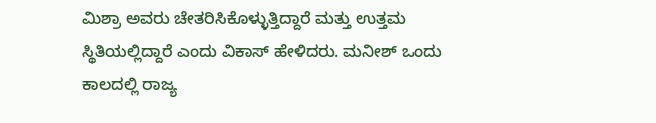ಮಿಶ್ರಾ ಅವರು ಚೇತರಿಸಿಕೊಳ್ಳುತ್ತಿದ್ದಾರೆ ಮತ್ತು ಉತ್ತಮ ಸ್ಥಿತಿಯಲ್ಲಿದ್ದಾರೆ ಎಂದು ವಿಕಾಸ್ ಹೇಳಿದರು. ಮನೀಶ್ ಒಂದು ಕಾಲದಲ್ಲಿ ರಾಜ್ಯ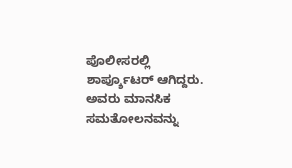ಪೊಲೀಸರಲ್ಲಿ ಶಾರ್ಪ್ಶೂಟರ್ ಆಗಿದ್ದರು.
ಅವರು ಮಾನಸಿಕ ಸಮತೋಲನವನ್ನು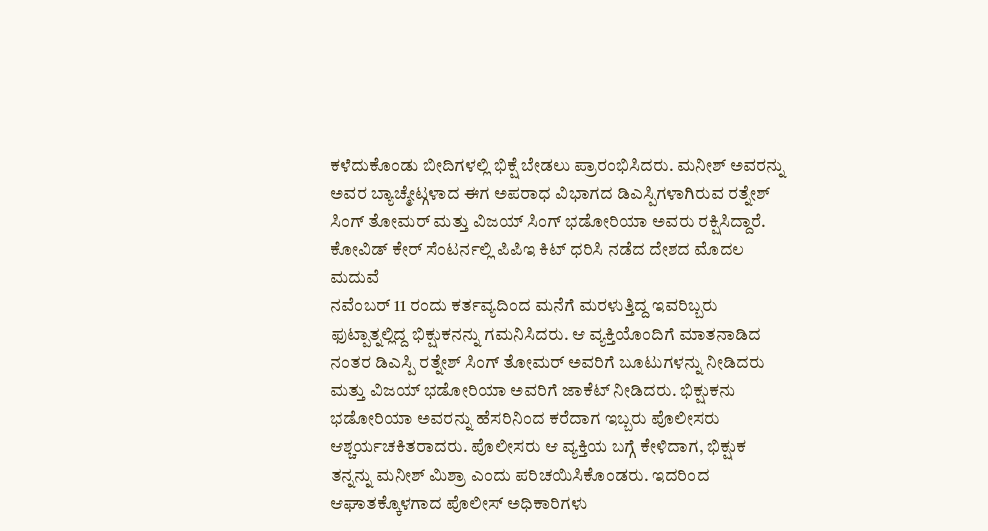ಕಳೆದುಕೊಂಡು ಬೀದಿಗಳಲ್ಲಿ ಭಿಕ್ಷೆ ಬೇಡಲು ಪ್ರಾರಂಭಿಸಿದರು. ಮನೀಶ್ ಅವರನ್ನು ಅವರ ಬ್ಯಾಚ್ಮೇಟ್ಗಳಾದ ಈಗ ಅಪರಾಧ ವಿಭಾಗದ ಡಿಎಸ್ಪಿಗಳಾಗಿರುವ ರತ್ನೇಶ್ ಸಿಂಗ್ ತೋಮರ್ ಮತ್ತು ವಿಜಯ್ ಸಿಂಗ್ ಭಡೋರಿಯಾ ಅವರು ರಕ್ಷಿಸಿದ್ದಾರೆ.
ಕೋವಿಡ್ ಕೇರ್ ಸೆಂಟರ್ನಲ್ಲಿ ಪಿಪಿಇ ಕಿಟ್ ಧರಿಸಿ ನಡೆದ ದೇಶದ ಮೊದಲ ಮದುವೆ
ನವೆಂಬರ್ 11 ರಂದು ಕರ್ತವ್ಯದಿಂದ ಮನೆಗೆ ಮರಳುತ್ತಿದ್ದ ಇವರಿಬ್ಬರು ಫುಟ್ಪಾತ್ನಲ್ಲಿದ್ದ ಭಿಕ್ಷುಕನನ್ನು ಗಮನಿಸಿದರು. ಆ ವ್ಯಕ್ತಿಯೊಂದಿಗೆ ಮಾತನಾಡಿದ ನಂತರ ಡಿಎಸ್ಪಿ ರತ್ನೇಶ್ ಸಿಂಗ್ ತೋಮರ್ ಅವರಿಗೆ ಬೂಟುಗಳನ್ನು ನೀಡಿದರು ಮತ್ತು ವಿಜಯ್ ಭಡೋರಿಯಾ ಅವರಿಗೆ ಜಾಕೆಟ್ ನೀಡಿದರು. ಭಿಕ್ಷುಕನು ಭಡೋರಿಯಾ ಅವರನ್ನು ಹೆಸರಿನಿಂದ ಕರೆದಾಗ ಇಬ್ಬರು ಪೊಲೀಸರು ಆಶ್ಚರ್ಯಚಕಿತರಾದರು. ಪೊಲೀಸರು ಆ ವ್ಯಕ್ತಿಯ ಬಗ್ಗೆ ಕೇಳಿದಾಗ, ಭಿಕ್ಷುಕ ತನ್ನನ್ನು ಮನೀಶ್ ಮಿಶ್ರಾ ಎಂದು ಪರಿಚಯಿಸಿಕೊಂಡರು. ಇದರಿಂದ ಆಘಾತಕ್ಕೊಳಗಾದ ಪೊಲೀಸ್ ಅಧಿಕಾರಿಗಳು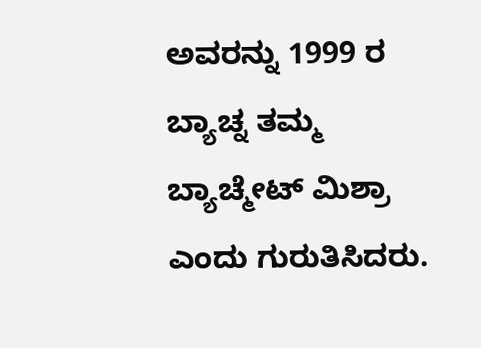ಅವರನ್ನು 1999 ರ ಬ್ಯಾಚ್ನ ತಮ್ಮ ಬ್ಯಾಚ್ಮೇಟ್ ಮಿಶ್ರಾ ಎಂದು ಗುರುತಿಸಿದರು.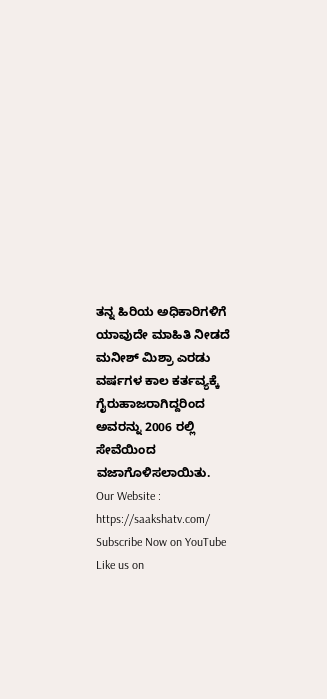ತನ್ನ ಹಿರಿಯ ಅಧಿಕಾರಿಗಳಿಗೆ ಯಾವುದೇ ಮಾಹಿತಿ ನೀಡದೆ ಮನೀಶ್ ಮಿಶ್ರಾ ಎರಡು ವರ್ಷಗಳ ಕಾಲ ಕರ್ತವ್ಯಕ್ಕೆ ಗೈರುಹಾಜರಾಗಿದ್ದರಿಂದ ಅವರನ್ನು 2006 ರಲ್ಲಿ ಸೇವೆಯಿಂದ ವಜಾಗೊಳಿಸಲಾಯಿತು.
Our Website : https://saakshatv.com/
Subscribe Now on YouTube
Like us on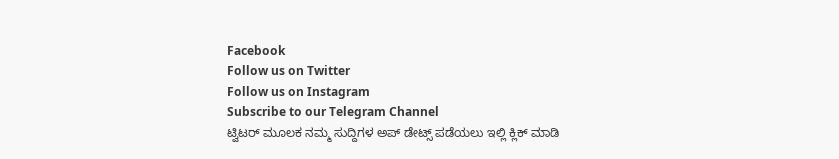Facebook
Follow us on Twitter
Follow us on Instagram
Subscribe to our Telegram Channel
ಟ್ವಿಟರ್ ಮೂಲಕ ನಮ್ಮ ಸುದ್ದಿಗಳ ಅಪ್ ಡೇಟ್ಸ್ ಪಡೆಯಲು ಇಲ್ಲಿ ಕ್ಲಿಕ್ ಮಾಡಿ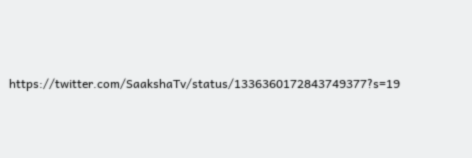https://twitter.com/SaakshaTv/status/1336360172843749377?s=19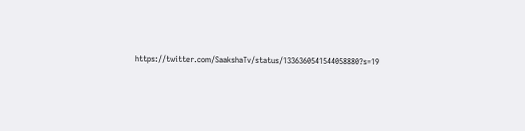https://twitter.com/SaakshaTv/status/1336360541544058880?s=19